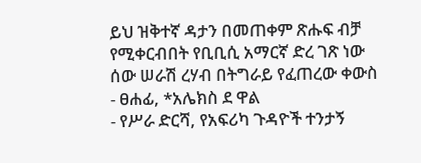ይህ ዝቅተኛ ዳታን በመጠቀም ጽሑፍ ብቻ የሚቀርብበት የቢቢሲ አማርኛ ድረ ገጽ ነው
ሰው ሠራሽ ረሃብ በትግራይ የፈጠረው ቀውስ
- ፀሐፊ, *አሌክስ ደ ዋል
- የሥራ ድርሻ, የአፍሪካ ጉዳዮች ተንታኝ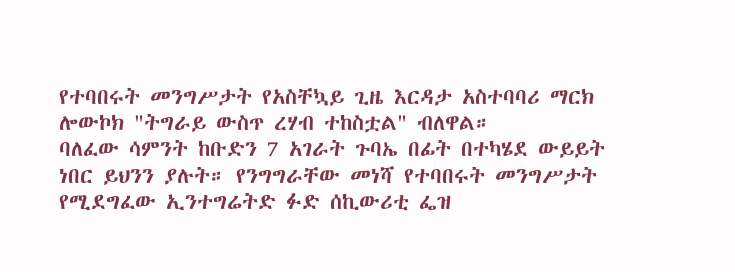የተባበሩት መንግሥታት የአስቸኳይ ጊዜ እርዳታ አስተባባሪ ማርክ ሎውኮክ "ትግራይ ውስጥ ረሃብ ተከስቷል" ብለዋል።
ባለፈው ሳምንት ከቡድን 7 አገራት ጉባኤ በፊት በተካሄደ ውይይት ነበር ይህንን ያሉት። የንግግራቸው መነሻ የተባበሩት መንግሥታት የሚደግፈው ኢንተግሬትድ ፉድ ሰኪውሪቲ ፌዝ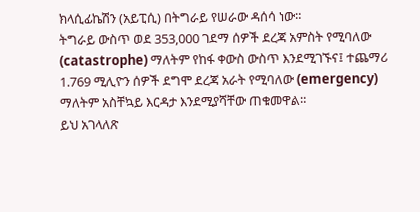ክላሲፊኬሽን (አይፒሲ) በትግራይ የሠራው ዳሰሳ ነው።
ትግራይ ውስጥ ወደ 353,000 ገደማ ሰዎች ደረጃ አምስት የሚባለው (catastrophe) ማለትም የከፋ ቀውስ ውስጥ እንደሚገኙና፤ ተጨማሪ 1.769 ሚሊዮን ሰዎች ደግሞ ደረጃ አራት የሚባለው (emergency) ማለትም አስቸኳይ እርዳታ እንደሚያሻቸው ጠቁመዋል።
ይህ አገላለጽ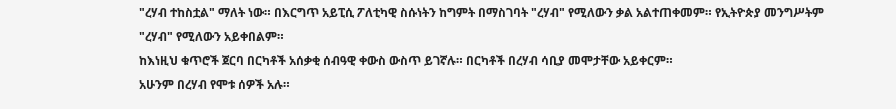"ረሃብ ተከስቷል" ማለት ነው። በእርግጥ አይፒሲ ፖለቲካዊ ስሱነትን ከግምት በማስገባት "ረሃብ" የሚለውን ቃል አልተጠቀመም። የኢትዮጵያ መንግሥትም "ረሃብ" የሚለውን አይቀበልም።
ከእነዚህ ቁጥሮች ጀርባ በርካቶች አሰቃቂ ሰብዓዊ ቀውስ ውስጥ ይገኛሉ። በርካቶች በረሃብ ሳቢያ መሞታቸው አይቀርም።
አሁንም በረሃብ የሞቱ ሰዎች አሉ።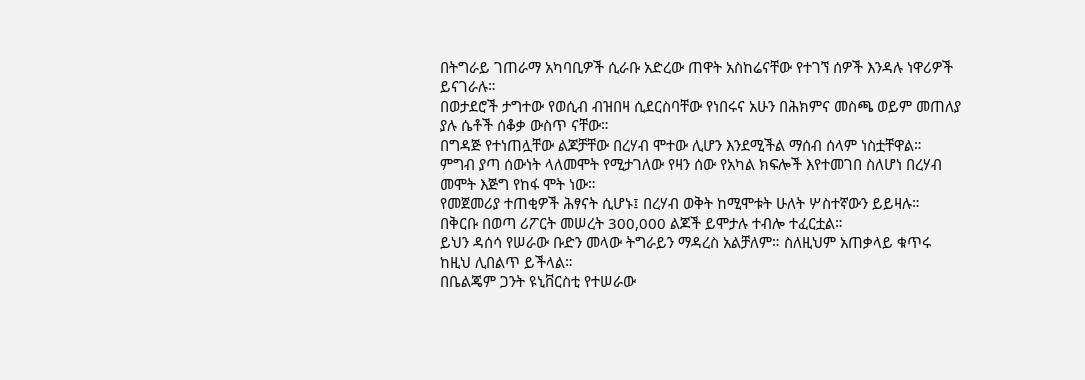በትግራይ ገጠራማ አካባቢዎች ሲራቡ አድረው ጠዋት አስከሬናቸው የተገኘ ሰዎች እንዳሉ ነዋሪዎች ይናገራሉ።
በወታደሮች ታግተው የወሲብ ብዝበዛ ሲደርስባቸው የነበሩና አሁን በሕክምና መስጫ ወይም መጠለያ ያሉ ሴቶች ሰቆቃ ውስጥ ናቸው።
በግዳጅ የተነጠሏቸው ልጆቻቸው በረሃብ ሞተው ሊሆን እንደሚችል ማሰብ ሰላም ነስቷቸዋል።
ምግብ ያጣ ሰውነት ላለመሞት የሚታገለው የዛን ሰው የአካል ክፍሎች እየተመገበ ስለሆነ በረሃብ መሞት እጅግ የከፋ ሞት ነው።
የመጀመሪያ ተጠቂዎች ሕፃናት ሲሆኑ፤ በረሃብ ወቅት ከሚሞቱት ሁለት ሦስተኛውን ይይዛሉ።
በቅርቡ በወጣ ሪፖርት መሠረት 300,000 ልጆች ይሞታሉ ተብሎ ተፈርቷል።
ይህን ዳሰሳ የሠራው ቡድን መላው ትግራይን ማዳረስ አልቻለም። ስለዚህም አጠቃላይ ቁጥሩ ከዚህ ሊበልጥ ይችላል።
በቤልጄም ጋንት ዩኒቨርስቲ የተሠራው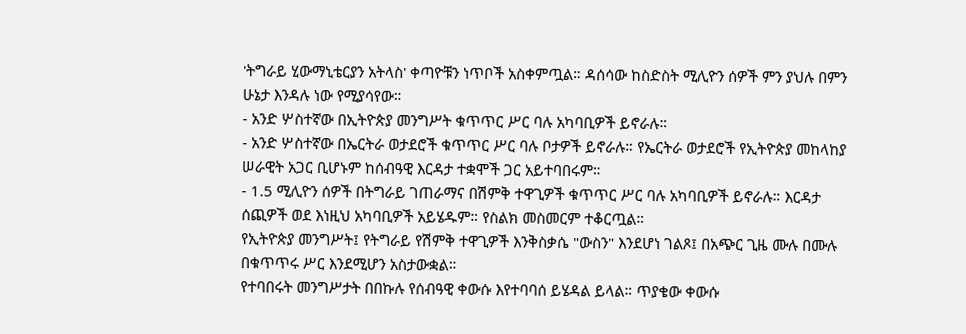'ትግራይ ሂውማኒቴርያን አትላስ' ቀጣዮቹን ነጥቦች አስቀምጧል። ዳሰሳው ከስድስት ሚሊዮን ሰዎች ምን ያህሉ በምን ሁኔታ እንዳሉ ነው የሚያሳየው።
- አንድ ሦስተኛው በኢትዮጵያ መንግሥት ቁጥጥር ሥር ባሉ አካባቢዎች ይኖራሉ።
- አንድ ሦስተኛው በኤርትራ ወታደሮች ቁጥጥር ሥር ባሉ ቦታዎች ይኖራሉ። የኤርትራ ወታደሮች የኢትዮጵያ መከላከያ ሠራዊት አጋር ቢሆኑም ከሰብዓዊ እርዳታ ተቋሞች ጋር አይተባበሩም።
- 1.5 ሚሊዮን ሰዎች በትግራይ ገጠራማና በሽምቅ ተዋጊዎች ቁጥጥር ሥር ባሉ አካባቢዎች ይኖራሉ። እርዳታ ሰጪዎች ወደ እነዚህ አካባቢዎች አይሄዱም። የስልክ መስመርም ተቆርጧል።
የኢትዮጵያ መንግሥት፤ የትግራይ የሽምቅ ተዋጊዎች እንቅስቃሴ "ውስን" እንደሆነ ገልጾ፤ በአጭር ጊዜ ሙሉ በሙሉ በቁጥጥሩ ሥር እንደሚሆን አስታውቋል።
የተባበሩት መንግሥታት በበኩሉ የሰብዓዊ ቀውሱ እየተባባሰ ይሄዳል ይላል። ጥያቄው ቀውሱ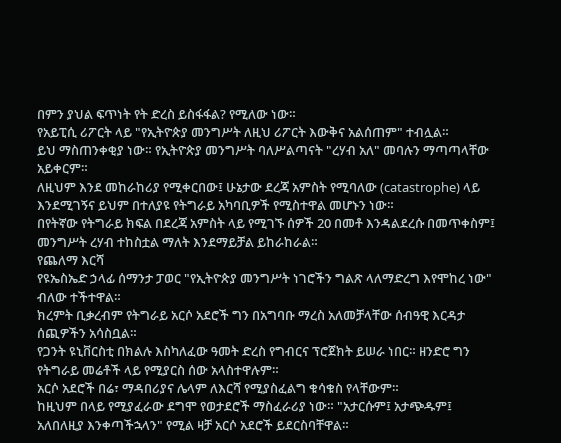በምን ያህል ፍጥነት የት ድረስ ይስፋፋል? የሚለው ነው።
የአይፒሲ ሪፖርት ላይ "የኢትዮጵያ መንግሥት ለዚህ ሪፖርት እውቅና አልሰጠም" ተብሏል።
ይህ ማስጠንቀቂያ ነው። የኢትዮጵያ መንግሥት ባለሥልጣናት "ረሃብ አለ" መባሉን ማጣጣላቸው አይቀርም።
ለዚህም እንደ መከራከሪያ የሚቀርበው፤ ሁኔታው ደረጃ አምስት የሚባለው (catastrophe) ላይ እንደሚገኝና ይህም በተለያዩ የትግራይ አካባቢዎች የሚስተዋል መሆኑን ነው።
በየትኛው የትግራይ ክፍል በደረጃ አምስት ላይ የሚገኙ ሰዎች 20 በመቶ እንዳልደረሱ በመጥቀስም፤ መንግሥት ረሃብ ተከስቷል ማለት እንደማይቻል ይከራከራል።
የጨለማ እርሻ
የዩኤስኤድ ኃላፊ ሰማንታ ፓወር "የኢትዮጵያ መንግሥት ነገሮችን ግልጽ ላለማድረግ እየሞከረ ነው" ብለው ተችተዋል።
ክረምት ቢቃረብም የትግራይ አርሶ አደሮች ግን በአግባቡ ማረስ አለመቻላቸው ሰብዓዊ እርዳታ ሰጪዎችን አሳስቧል።
የጋንት ዩኒቨርስቲ በክልሉ እስካለፈው ዓመት ድረስ የግብርና ፕሮጀክት ይሠራ ነበር። ዘንድሮ ግን የትግራይ መሬቶች ላይ የሚያርስ ሰው አላስተዋሉም።
አርሶ አደሮች በሬ፣ ማዳበሪያና ሌላም ለእርሻ የሚያስፈልግ ቁሳቁስ የላቸውም።
ከዚህም በላይ የሚያፈራው ደግሞ የወታደሮች ማስፈራሪያ ነው። "አታርሱም፤ አታጭዱም፤ አለበለዚያ እንቀጣችኋላን" የሚል ዛቻ አርሶ አደሮች ይደርስባቸዋል።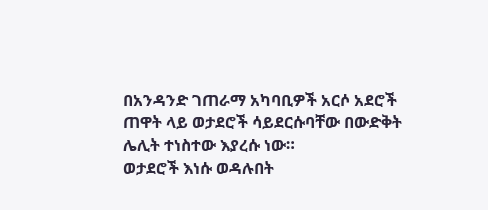በአንዳንድ ገጠራማ አካባቢዎች አርሶ አደሮች ጠዋት ላይ ወታደሮች ሳይደርሱባቸው በውድቅት ሌሊት ተነስተው እያረሱ ነው።
ወታደሮች እነሱ ወዳሉበት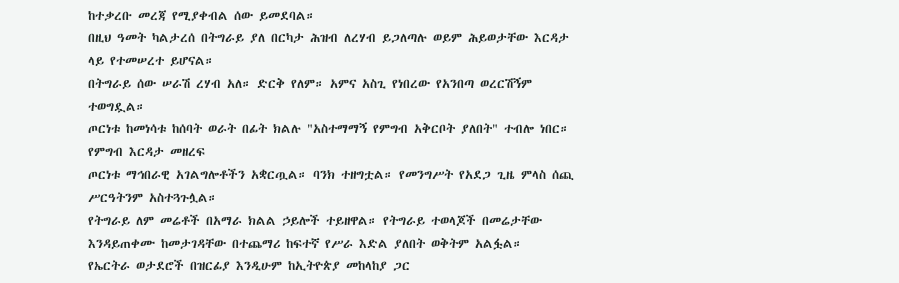ከተቃረቡ መረጃ የሚያቀብል ሰው ይመደባል።
በዚህ ዓመት ካልታረሰ በትግራይ ያለ በርካታ ሕዝብ ለረሃብ ይጋለጣሉ ወይም ሕይወታቸው እርዳታ ላይ የተመሠረተ ይሆናል።
በትግራይ ሰው ሠራሽ ረሃብ አለ። ድርቅ የለም። አምና አስጊ የነበረው የአንበጣ ወረርሽኝም ተወግዷል።
ጦርነቱ ከመነሳቱ ከሰባት ወራት በፊት ክልሉ "አስተማማኝ የምግብ አቅርቦት ያለበት" ተብሎ ነበር።
የምግብ እርዳታ መዘረፍ
ጦርነቱ ማኅበራዊ አገልግሎቶችን አቋርጧል። ባንክ ተዘግቷል። የመንግሥት የአደጋ ጊዜ ምላስ ሰጪ ሥርዓትንም አስተጓጉሏል።
የትግራይ ለም መሬቶች በአማራ ክልል ኃይሎች ተይዘዋል። የትግራይ ተወላጆች በመሬታቸው እንዳይጠቀሙ ከመታገዳቸው በተጨማሪ ከፍተኛ የሥራ እድል ያለበት ወቅትም አልፏል።
የኤርትራ ወታደሮች በዝርፊያ እንዲሁም ከኢትዮጵያ መከላከያ ጋር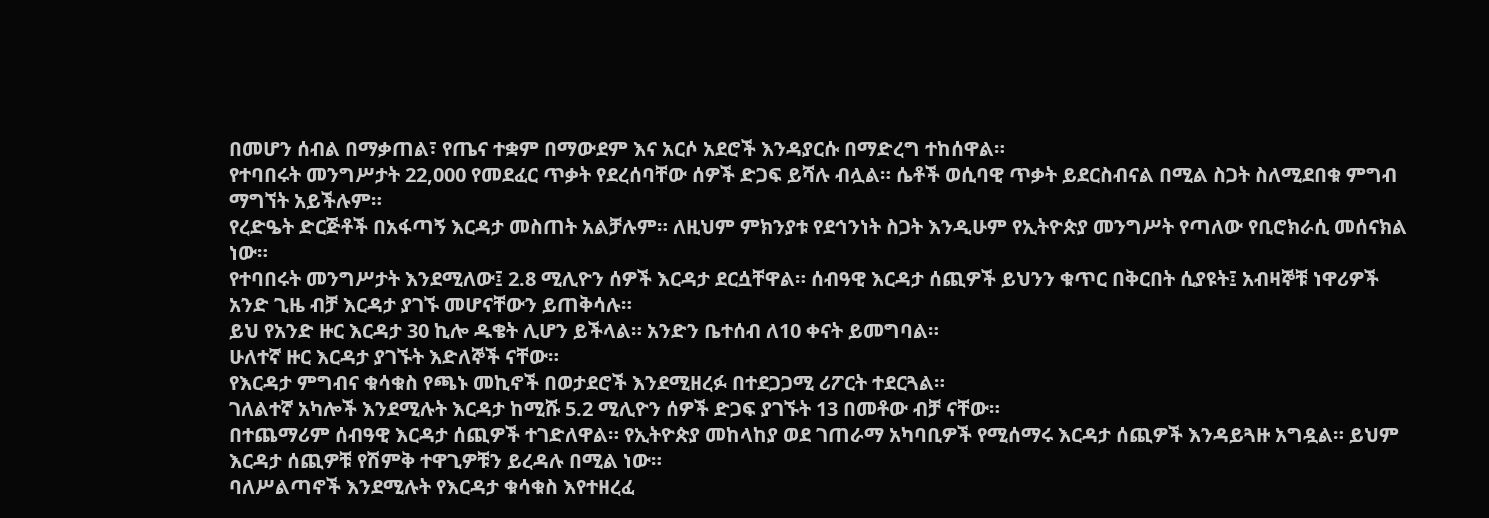በመሆን ሰብል በማቃጠል፣ የጤና ተቋም በማውደም እና አርሶ አደሮች እንዳያርሱ በማድረግ ተከሰዋል።
የተባበሩት መንግሥታት 22,000 የመደፈር ጥቃት የደረሰባቸው ሰዎች ድጋፍ ይሻሉ ብሏል። ሴቶች ወሲባዊ ጥቃት ይደርስብናል በሚል ስጋት ስለሚደበቁ ምግብ ማግኘት አይችሉም።
የረድዔት ድርጅቶች በአፋጣኝ እርዳታ መስጠት አልቻሉም። ለዚህም ምክንያቱ የደኅንነት ስጋት እንዲሁም የኢትዮጵያ መንግሥት የጣለው የቢሮክራሲ መሰናክል ነው።
የተባበሩት መንግሥታት እንደሚለው፤ 2.8 ሚሊዮን ሰዎች እርዳታ ደርሷቸዋል። ሰብዓዊ እርዳታ ሰጪዎች ይህንን ቁጥር በቅርበት ሲያዩት፤ አብዛኞቹ ነዋሪዎች አንድ ጊዜ ብቻ እርዳታ ያገኙ መሆናቸውን ይጠቅሳሉ።
ይህ የአንድ ዙር እርዳታ 30 ኪሎ ዱቄት ሊሆን ይችላል። አንድን ቤተሰብ ለ10 ቀናት ይመግባል።
ሁለተኛ ዙር እርዳታ ያገኙት እድለኞች ናቸው።
የእርዳታ ምግብና ቁሳቁስ የጫኑ መኪኖች በወታደሮች እንደሚዘረፉ በተደጋጋሚ ሪፖርት ተደርጓል።
ገለልተኛ አካሎች እንደሚሉት እርዳታ ከሚሹ 5.2 ሚሊዮን ሰዎች ድጋፍ ያገኙት 13 በመቶው ብቻ ናቸው።
በተጨማሪም ሰብዓዊ እርዳታ ሰጪዎች ተገድለዋል። የኢትዮጵያ መከላከያ ወደ ገጠራማ አካባቢዎች የሚሰማሩ እርዳታ ሰጪዎች እንዳይጓዙ አግዷል። ይህም እርዳታ ሰጪዎቹ የሽምቅ ተዋጊዎቹን ይረዳሉ በሚል ነው።
ባለሥልጣኖች እንደሚሉት የእርዳታ ቁሳቁስ እየተዘረፈ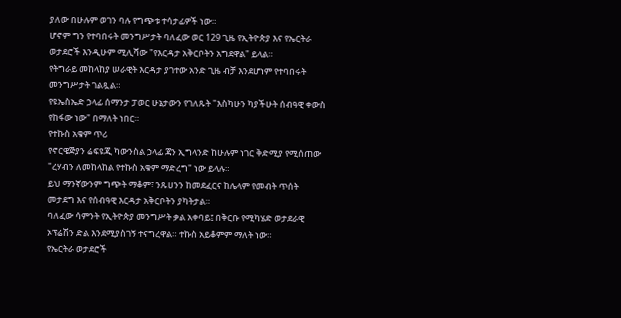ያለው በሁሉም ወገን ባሉ የግጭቱ ተሳታፊዎች ነው።
ሆኖም ግን የተባበሩት መንግሥታት ባለፈው ወር 129 ጊዜ የኢትዮጵያ እና የኤርትራ ወታደሮች እንዲሁም ሚሊሻው "የእርዳታ አቅርቦትን አግደዋል" ይላል።
የትግራይ መከላከያ ሠራዊት እርዳታ ያገተው አንድ ጊዜ ብቻ እንደሆነም የተባበሩት መንግሥታት ገልጿል።
የዩኤስኤድ ኃላፊ ሰማንታ ፓወር ሁኔታውን የገለጹት "እስካሁን ካያችሁት ሰብዓዊ ቀውስ የከፋው ነው" በማለት ነበር።
የተኩስ አቁም ጥሪ
የኖርዌጅያን ሬፍዩጂ ካውንስል ኃላፊ ጃን ኢግላንድ ከሁሉም ነገር ቅድሚያ የሚሰጠው "ረሃብን ለመከላከል የተኩስ አቁም ማድረግ" ነው ይላሉ።
ይህ ማንኛውንም ግጭት ማቆም፣ ንጹሀንን ከመደፈርና ከሌላም የመብት ጥሰት መታደግ እና የሰብዓዊ እርዳታ አቅርቦትን ያካትታል።
ባለፈው ሳምንት የኢትዮጵያ መንግሥት ቃል አቀባይ፤ በቅርቡ የሚካሄድ ወታደራዊ ኦፕሬሽን ድል እንደሚያስገኝ ተናግረዋል። ተኩስ አይቆምም ማለት ነው።
የኤርትራ ወታደሮች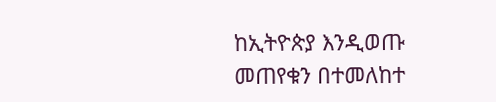ከኢትዮጵያ እንዲወጡ መጠየቁን በተመለከተ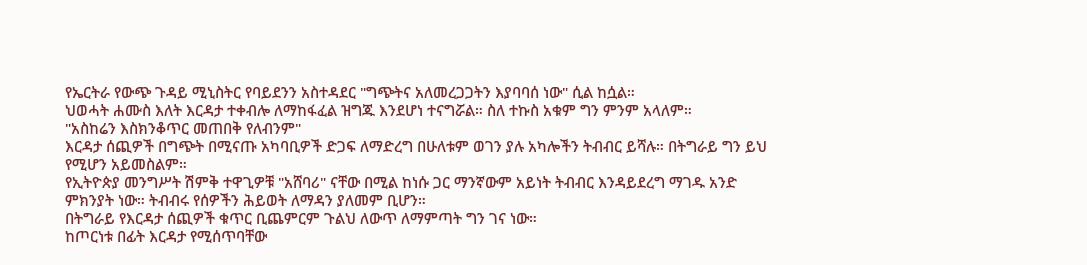የኤርትራ የውጭ ጉዳይ ሚኒስትር የባይደንን አስተዳደር "ግጭትና አለመረጋጋትን እያባባሰ ነው" ሲል ከሷል።
ህወሓት ሐሙስ እለት እርዳታ ተቀብሎ ለማከፋፈል ዝግጁ እንደሆነ ተናግሯል። ስለ ተኩስ አቁም ግን ምንም አላለም።
"አስከሬን እስክንቆጥር መጠበቅ የለብንም"
እርዳታ ሰጪዎች በግጭት በሚናጡ አካባቢዎች ድጋፍ ለማድረግ በሁለቱም ወገን ያሉ አካሎችን ትብብር ይሻሉ። በትግራይ ግን ይህ የሚሆን አይመስልም።
የኢትዮጵያ መንግሥት ሽምቅ ተዋጊዎቹ "አሸባሪ" ናቸው በሚል ከነሱ ጋር ማንኛውም አይነት ትብብር እንዳይደረግ ማገዱ አንድ ምክንያት ነው። ትብብሩ የሰዎችን ሕይወት ለማዳን ያለመም ቢሆን።
በትግራይ የእርዳታ ሰጪዎች ቁጥር ቢጨምርም ጉልህ ለውጥ ለማምጣት ግን ገና ነው።
ከጦርነቱ በፊት እርዳታ የሚሰጥባቸው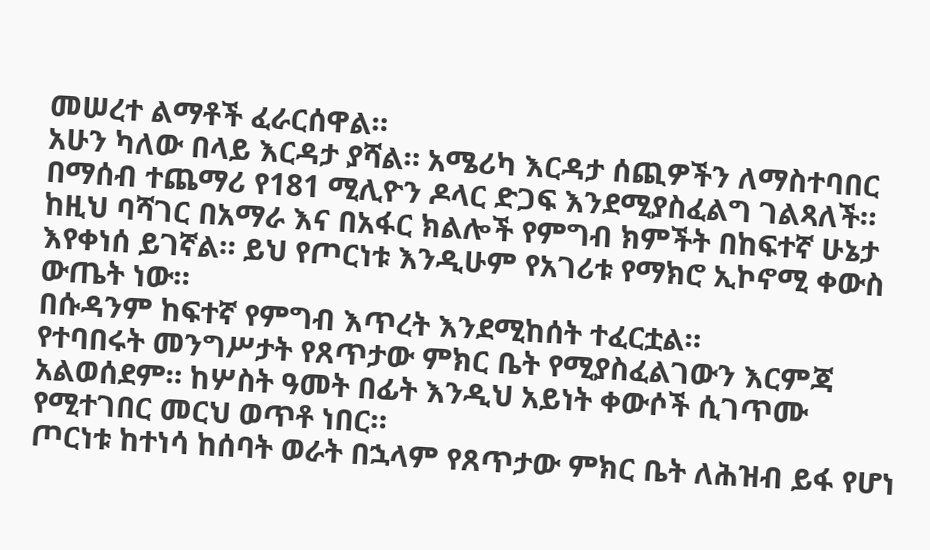መሠረተ ልማቶች ፈራርሰዋል።
አሁን ካለው በላይ እርዳታ ያሻል። አሜሪካ እርዳታ ሰጪዎችን ለማስተባበር በማሰብ ተጨማሪ የ181 ሚሊዮን ዶላር ድጋፍ እንደሚያስፈልግ ገልጻለች።
ከዚህ ባሻገር በአማራ እና በአፋር ክልሎች የምግብ ክምችት በከፍተኛ ሁኔታ እየቀነሰ ይገኛል። ይህ የጦርነቱ እንዲሁም የአገሪቱ የማክሮ ኢኮኖሚ ቀውስ ውጤት ነው።
በሱዳንም ከፍተኛ የምግብ እጥረት እንደሚከሰት ተፈርቷል።
የተባበሩት መንግሥታት የጸጥታው ምክር ቤት የሚያስፈልገውን እርምጃ አልወሰደም። ከሦስት ዓመት በፊት እንዲህ አይነት ቀውሶች ሲገጥሙ የሚተገበር መርህ ወጥቶ ነበር።
ጦርነቱ ከተነሳ ከሰባት ወራት በኋላም የጸጥታው ምክር ቤት ለሕዝብ ይፋ የሆነ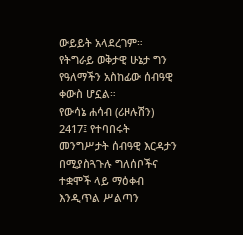ውይይት አላደረገም። የትግራይ ወቅታዊ ሁኔታ ግን የዓለማችን አስከፊው ሰብዓዊ ቀውስ ሆኗል።
የውሳኔ ሐሳብ (ሪዞሉሽን) 2417፤ የተባበሩት መንግሥታት ሰብዓዊ እርዳታን በሚያስጓጉሉ ግለሰቦችና ተቋሞች ላይ ማዕቀብ እንዲጥል ሥልጣን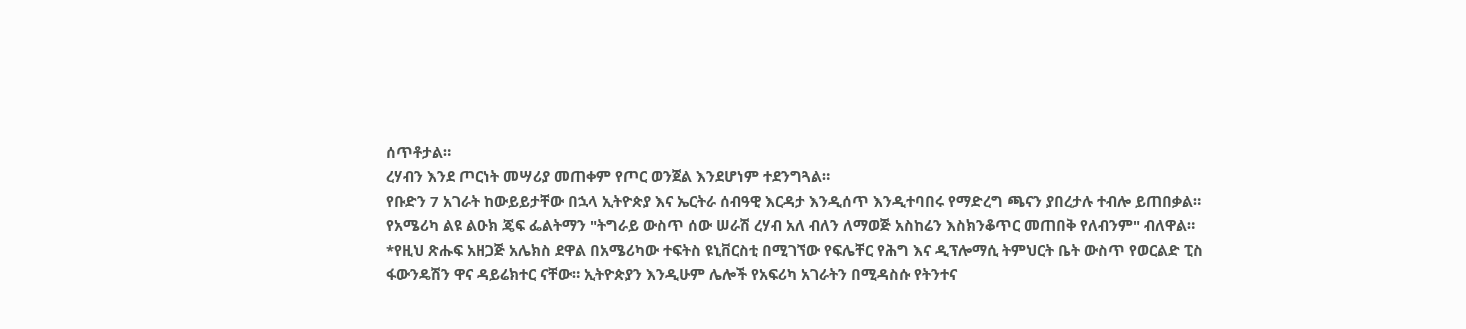ሰጥቶታል።
ረሃብን እንደ ጦርነት መሣሪያ መጠቀም የጦር ወንጀል እንደሆነም ተደንግጓል።
የቡድን 7 አገራት ከውይይታቸው በኋላ ኢትዮጵያ እና ኤርትራ ሰብዓዊ እርዳታ እንዲሰጥ እንዲተባበሩ የማድረግ ጫናን ያበረታሉ ተብሎ ይጠበቃል።
የአሜሪካ ልዩ ልዑክ ጄፍ ፌልትማን "ትግራይ ውስጥ ሰው ሠራሽ ረሃብ አለ ብለን ለማወጅ አስከሬን እስክንቆጥር መጠበቅ የለብንም" ብለዋል።
*የዚህ ጽሑፍ አዘጋጅ አሌክስ ደዋል በአሜሪካው ተፍትስ ዩኒቨርስቲ በሚገኘው የፍሌቸር የሕግ እና ዲፕሎማሲ ትምህርት ቤት ውስጥ የወርልድ ፒስ ፋውንዴሽን ዋና ዳይሬክተር ናቸው። ኢትዮጵያን እንዲሁም ሌሎች የአፍሪካ አገራትን በሚዳስሱ የትንተና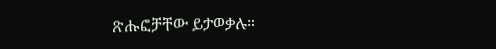ጽሑፎቻቸው ይታወቃሉ።